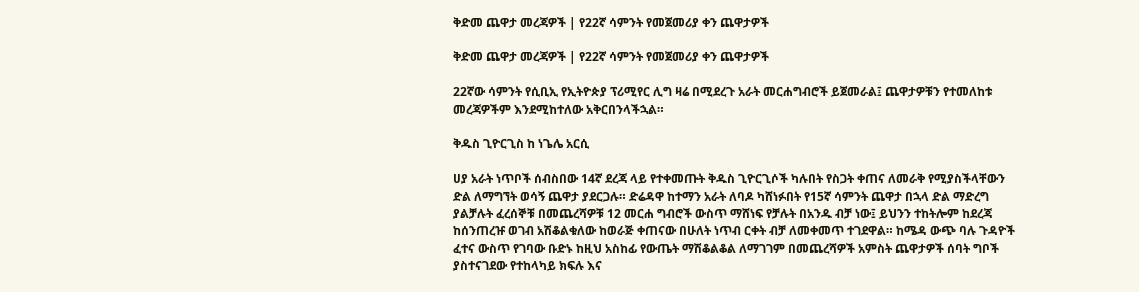ቅድመ ጨዋታ መረጃዎች | የ22ኛ ሳምንት የመጀመሪያ ቀን ጨዋታዎች

ቅድመ ጨዋታ መረጃዎች | የ22ኛ ሳምንት የመጀመሪያ ቀን ጨዋታዎች

22ኛው ሳምንት የሲቢኢ የኢትዮጵያ ፕሪሚየር ሊግ ዛሬ በሚደረጉ አራት መርሐግብሮች ይጀመራል፤ ጨዋታዎቹን የተመለከቱ መረጃዎችም እንደሚከተለው አቅርበንላችኋል።

ቅዱስ ጊዮርጊስ ከ ነጌሌ አርሲ

ሀያ አራት ነጥቦች ሰብስበው 14ኛ ደረጃ ላይ የተቀመጡት ቅዱስ ጊዮርጊሶች ካሉበት የስጋት ቀጠና ለመራቅ የሚያስችላቸውን ድል ለማግኘት ወሳኝ ጨዋታ ያደርጋሉ። ድሬዳዋ ከተማን አራት ለባዶ ካሸነፉበት የ15ኛ ሳምንት ጨዋታ በኋላ ድል ማድረግ ያልቻሉት ፈረሰኞቹ በመጨረሻዎቹ 12 መርሐ ግብሮች ውስጥ ማሸነፍ የቻሉት በአንዱ ብቻ ነው፤ ይህንን ተከትሎም ከደረጃ ከሰንጠረዡ ወገብ አሽቆልቁለው ከወራጅ ቀጠናው በሁለት ነጥብ ርቀት ብቻ ለመቀመጥ ተገደዋል። ከሜዳ ውጭ ባሉ ጉዳዮች ፈተና ውስጥ የገባው ቡድኑ ከዚህ አስከፊ የውጤት ማሽቆልቆል ለማገገም በመጨረሻዎች አምስት ጨዋታዎች ሰባት ግቦች ያስተናገደው የተከላካይ ክፍሉ እና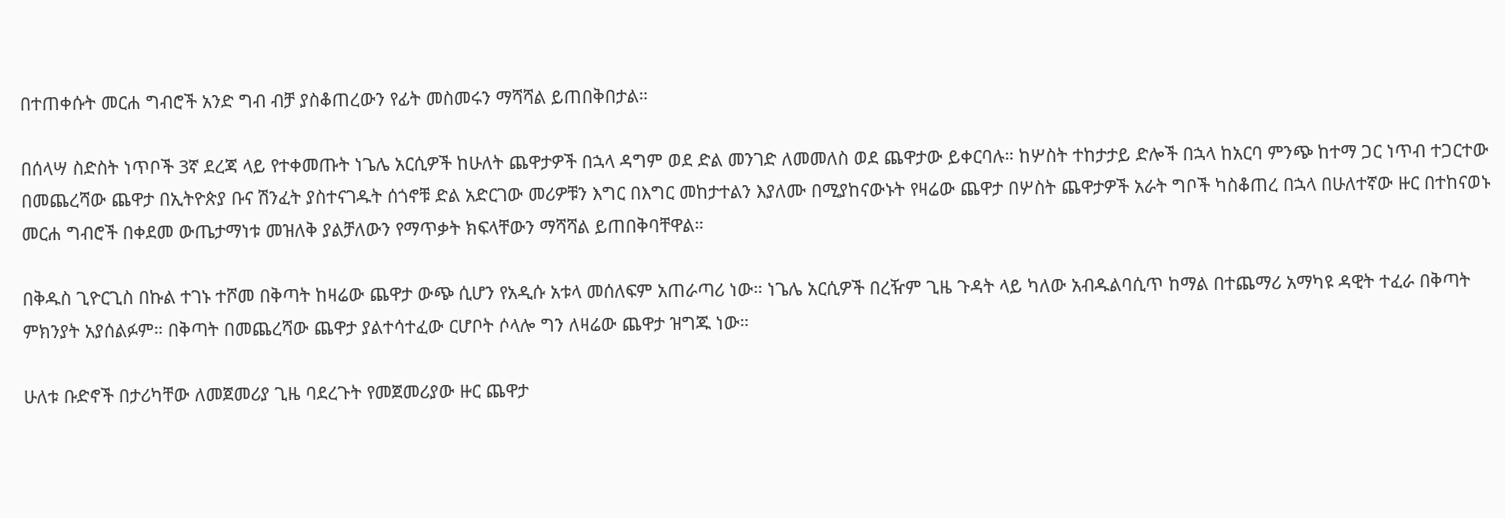በተጠቀሱት መርሐ ግብሮች አንድ ግብ ብቻ ያስቆጠረውን የፊት መስመሩን ማሻሻል ይጠበቅበታል።

በሰላሣ ስድስት ነጥቦች 3ኛ ደረጃ ላይ የተቀመጡት ነጌሌ አርሲዎች ከሁለት ጨዋታዎች በኋላ ዳግም ወደ ድል መንገድ ለመመለስ ወደ ጨዋታው ይቀርባሉ። ከሦስት ተከታታይ ድሎች በኋላ ከአርባ ምንጭ ከተማ ጋር ነጥብ ተጋርተው በመጨረሻው ጨዋታ በኢትዮጵያ ቡና ሽንፈት ያስተናገዱት ሰጎኖቹ ድል አድርገው መሪዎቹን እግር በእግር መከታተልን እያለሙ በሚያከናውኑት የዛሬው ጨዋታ በሦስት ጨዋታዎች አራት ግቦች ካስቆጠረ በኋላ በሁለተኛው ዙር በተከናወኑ መርሐ ግብሮች በቀደመ ውጤታማነቱ መዝለቅ ያልቻለውን የማጥቃት ክፍላቸውን ማሻሻል ይጠበቅባቸዋል።

በቅዱስ ጊዮርጊስ በኩል ተገኑ ተሾመ በቅጣት ከዛሬው ጨዋታ ውጭ ሲሆን የአዲሱ አቱላ መሰለፍም አጠራጣሪ ነው። ነጌሌ አርሲዎች በረዥም ጊዜ ጉዳት ላይ ካለው አብዱልባሲጥ ከማል በተጨማሪ አማካዩ ዳዊት ተፈራ በቅጣት ምክንያት አያሰልፉም። በቅጣት በመጨረሻው ጨዋታ ያልተሳተፈው ርሆቦት ሶላሎ ግን ለዛሬው ጨዋታ ዝግጁ ነው።

ሁለቱ ቡድኖች በታሪካቸው ለመጀመሪያ ጊዜ ባደረጉት የመጀመሪያው ዙር ጨዋታ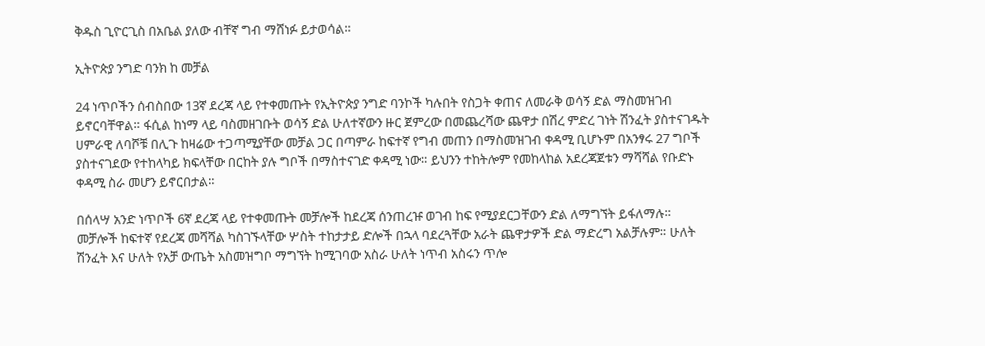ቅዱስ ጊዮርጊስ በአቤል ያለው ብቸኛ ግብ ማሸነፉ ይታወሳል።

ኢትዮጵያ ንግድ ባንክ ከ መቻል

24 ነጥቦችን ሰብስበው 13ኛ ደረጃ ላይ የተቀመጡት የኢትዮጵያ ንግድ ባንኮች ካሉበት የስጋት ቀጠና ለመራቅ ወሳኝ ድል ማስመዝገብ ይኖርባቸዋል። ፋሲል ከነማ ላይ ባስመዘገቡት ወሳኝ ድል ሁለተኛውን ዙር ጀምረው በመጨረሻው ጨዋታ በሽረ ምድረ ገነት ሽንፈት ያስተናገዱት ሀምራዊ ለባሾቹ በሊጉ ከዛሬው ተጋጣሚያቸው መቻል ጋር በጣምራ ከፍተኛ የግብ መጠን በማስመዝገብ ቀዳሚ ቢሆኑም በአንፃሩ 27 ግቦች ያስተናገደው የተከላካይ ክፍላቸው በርከት ያሉ ግቦች በማስተናገድ ቀዳሚ ነው። ይህንን ተከትሎም የመከላከል አደረጃጀቱን ማሻሻል የቡድኑ ቀዳሚ ስራ መሆን ይኖርበታል።

በሰላሣ አንድ ነጥቦች 6ኛ ደረጃ ላይ የተቀመጡት መቻሎች ከደረጃ ሰንጠረዡ ወገብ ከፍ የሚያደርጋቸውን ድል ለማግኘት ይፋለማሉ።
መቻሎች ከፍተኛ የደረጃ መሻሻል ካስገኙላቸው ሦስት ተከታታይ ድሎች በኋላ ባደረጓቸው አራት ጨዋታዎች ድል ማድረግ አልቻሉም። ሁለት ሽንፈት እና ሁለት የአቻ ውጤት አስመዝግቦ ማግኘት ከሚገባው አስራ ሁለት ነጥብ አስሩን ጥሎ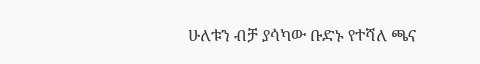ሁለቱን ብቻ ያሳካው ቡድኑ የተሻለ ጫና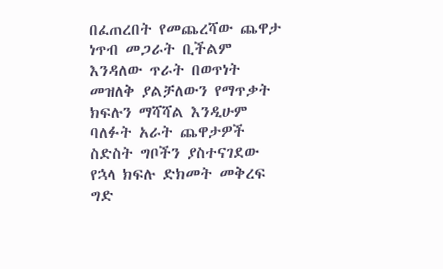በፈጠረበት የመጨረሻው ጨዋታ ነጥብ መጋራት ቢችልም እንዳለው ጥራት በወጥነት መዝለቅ ያልቻለውን የማጥቃት ክፍሉን ማሻሻል እንዲሁም ባለፉት አራት ጨዋታዎች ስድስት ግቦችን ያስተናገደው የኋላ ክፍሉ ድክመት መቅረፍ ግድ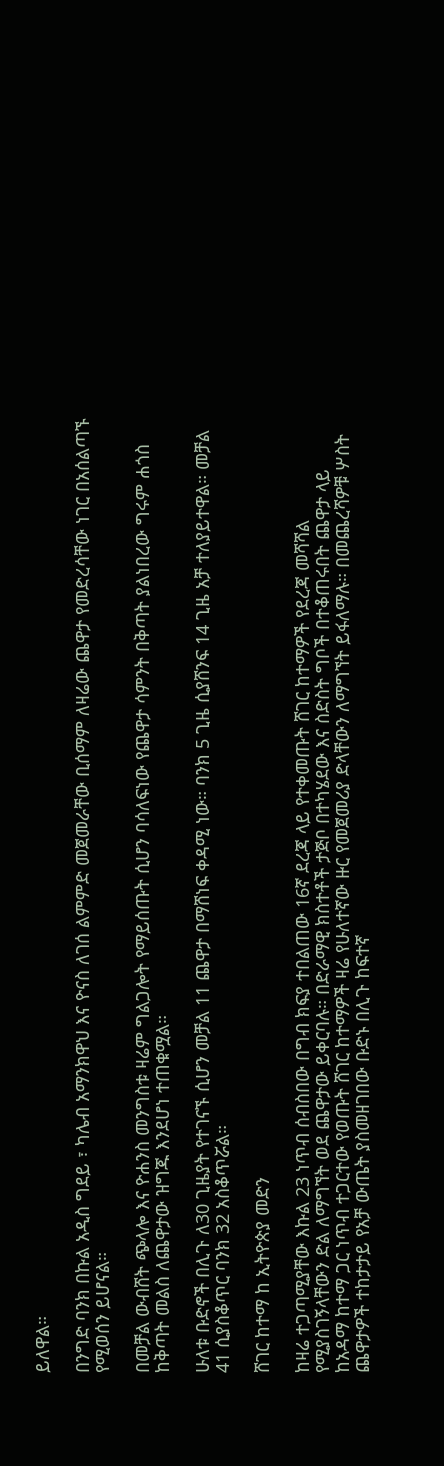ይለዋል።

በንግድ ባንክ በኩል አዲስ ግደይ ፣ ካሌብ አማንክዋህ እና ዮናስ ለገሰ ልምምድ መጀመራቸው ቢሰማም ለዛሬው ጨዋታ የመድረሳቸው ነገር በአሰልጣኙ የሚወሰን ይሆናል።

በመቻል ውብሸት ጭላሎ እና ዮሐንስ መንግስቱ ዛሬም ግልጋሎት የማይሰጡት ሲሆን ባሳለፍነው የጨዋታ ሳምንት በቅጣት ያልነበረው ግሩም ሐጎስ ከቅጣት መልስ ለጨዋታው ዝግጁ እንደሆነ ተጠቁሟል።

ሁለቱ ቡድኖች በሊጉ ለ30 ጊዜያት የተገናኙ ሲሆን መቻል 11 ጨዋታ በማሸነፍ ቀዳሚ ነው። ባንክ 5 ጊዜ ሲያሸንፍ 14 ጊዜ አቻ ተለያይተዋል። መቻል 41 ሲያስቆጥር ባንክ 32 አስቆጥሯል።

ሸገር ከተማ ከ ኢትዮጵያ መድን

ከዛሬ ተጋጣሚያቸው እኩል 23 ነጥብ ሰብስበው በግብ ክፍያ ተበልጠው 16ኛ ደረጃ ላይ የተቀመጡት ሸገር ከተማዎች የደረጃ መሻሻል የሚያስገኝላቸውን ድል ለማግኘት ወደ ጨዋታው ይቀርባሉ። በድራማዊ ክስተቶች ታጅቦ በተካሄደው እና ስድስት ግቦች በተቆጠሩበት ጨዋታ ላይ ከአዳማ ከተማ ጋር ነጥብ ተጋርተው የወጡት ሸገር ከተማዎች ዛሬ የሁለተኛው ዙር የመጀመሪያ ድላቸውን ለማግኘት ይፋለማሉ። በመጨረሻዎቹ ሦስት ጨዋታዎች ተከታታይ የአቻ ውጤት ያስመዘገበው ቡድኑ በሊጉ ከፍተኛ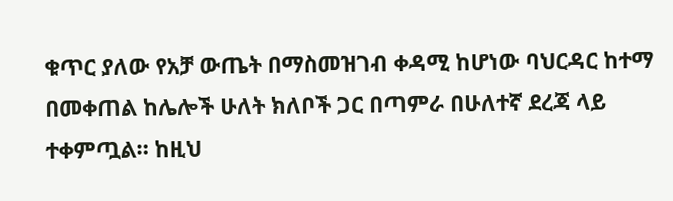ቁጥር ያለው የአቻ ውጤት በማስመዝገብ ቀዳሚ ከሆነው ባህርዳር ከተማ በመቀጠል ከሌሎች ሁለት ክለቦች ጋር በጣምራ በሁለተኛ ደረጃ ላይ ተቀምጧል። ከዚህ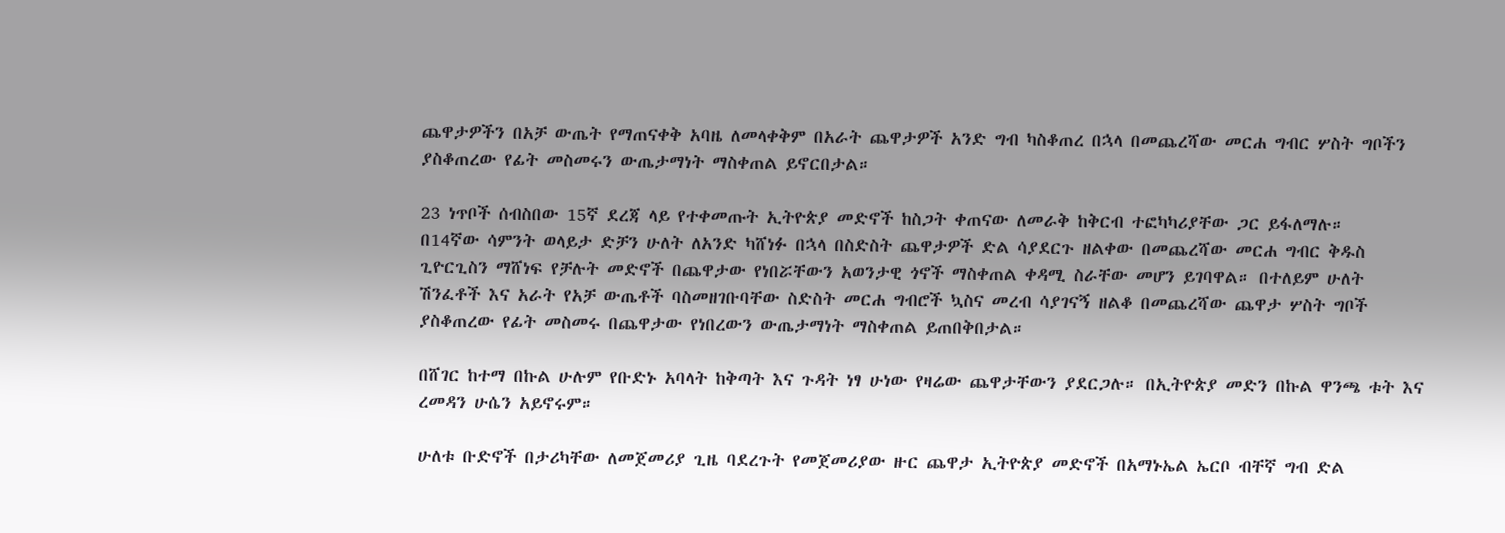ጨዋታዎችን በአቻ ውጤት የማጠናቀቅ አባዜ ለመላቀቅም በአራት ጨዋታዎች አንድ ግብ ካስቆጠረ በኋላ በመጨረሻው መርሐ ግብር ሦስት ግቦችን ያስቆጠረው የፊት መስመሩን ውጤታማነት ማስቀጠል ይኖርበታል።

23 ነጥቦች ሰብስበው 15ኛ ደረጃ ላይ የተቀመጡት ኢትዮጵያ መድኖች ከስጋት ቀጠናው ለመራቅ ከቅርብ ተፎካካሪያቸው ጋር ይፋለማሉ።
በ14ኛው ሳምንት ወላይታ ድቻን ሁለት ለአንድ ካሸነፉ በኋላ በስድስት ጨዋታዎች ድል ሳያደርጉ ዘልቀው በመጨረሻው መርሐ ግብር ቅዱስ ጊዮርጊስን ማሸነፍ የቻሉት መድኖች በጨዋታው የነበሯቸውን አወንታዊ ጎኖች ማስቀጠል ቀዳሚ ስራቸው መሆን ይገባዋል። በተለይም ሁለት ሽንፈቶች እና አራት የአቻ ውጤቶች ባስመዘገቡባቸው ስድስት መርሐ ግብሮች ኳስና መረብ ሳያገናኝ ዘልቆ በመጨረሻው ጨዋታ ሦስት ግቦች ያስቆጠረው የፊት መስመሩ በጨዋታው የነበረውን ውጤታማነት ማስቀጠል ይጠበቅበታል።

በሸገር ከተማ በኩል ሁሉም የቡድኑ አባላት ከቅጣት እና ጉዳት ነፃ ሁነው የዛሬው ጨዋታቸውን ያደርጋሉ። በኢትዮጵያ መድን በኩል ዋንጫ ቱት እና ረመዳን ሁሴን አይኖሩም።

ሁለቱ ቡድኖች በታሪካቸው ለመጀመሪያ ጊዜ ባደረጉት የመጀመሪያው ዙር ጨዋታ ኢትዮጵያ መድኖች በአማኑኤል ኤርቦ ብቸኛ ግብ ድል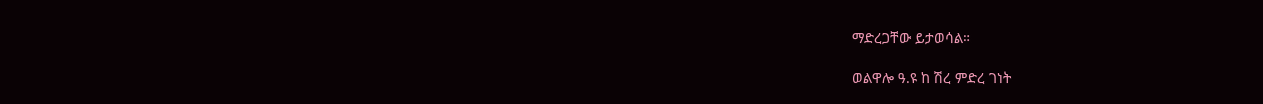ማድረጋቸው ይታወሳል።

ወልዋሎ ዓ.ዩ ከ ሽረ ምድረ ገነት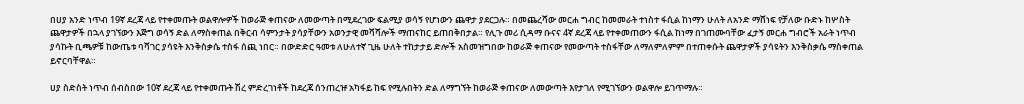በሀያ አንድ ነጥብ 19ኛ ደረጃ ላይ የተቀመጡት ወልዋሎዎች ከወራጅ ቀጠናው ለመውጣት በሚደረገው ፍልሚያ ወሳኝ የሆነውን ጨዋታ ያደርጋሉ። በመጨረሻው መርሐ ግብር ከመመራት ተነስተ ፋሲል ከነማን ሁለት ለአንድ ማሸነፍ የቻለው ቡድኑ ከሦስት ጨዋታዎች በኋላ ያገኘውን እጅግ ወሳኝ ድል ለማስቀጠል በቅርብ ሳምንታት ያሳያቸውን አወንታዊ መሻሻሎች ማጠናከር ይጠበቅበታል። የሊጉ መሪ ሲዳማ ቡናና 4ኛ ደረጃ ላይ የተቀመጠውን ፋሲል ከነማ በገጠሙባቸው ፈታኝ መርሐ ግብሮች አራት ነጥብ ያሳኩት ቢጫዎቹ ከውጤቱ ባሻገር ያሳዩት እንቅስቃሴ ተስፋ ሰጪ ነበር። በውድድር ዓመቱ ለሁለተኛ ጊዜ ሁለት ተከታታይ ድሎች አስመዝግበው ከወራጅ ቀጠናው የመውጣት ተስፋቸው ለማለምለምም በተጠቀሱት ጨዋታዎች ያሳዩትን እንቅስቃሴ ማስቀጠል ይኖርባቸዋል።

ሀያ ስድስት ነጥብ ሰብስበው 10ኛ ደረጃ ላይ የተቀመጡት ሽረ ምድረገነቶች ከደረጃ ሰንጠረዡ አካፋይ ከፍ የሚሉበትን ድል ለማግኘት ከወራጅ ቀጠናው ለመውጣት እየታገለ የሚገኘውን ወልዋሎ ይገጥማሉ።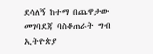ደሳለኝ ከተማ በጨዋታው መገባደጃ ባስቆጠራት ግብ ኢትዮጵያ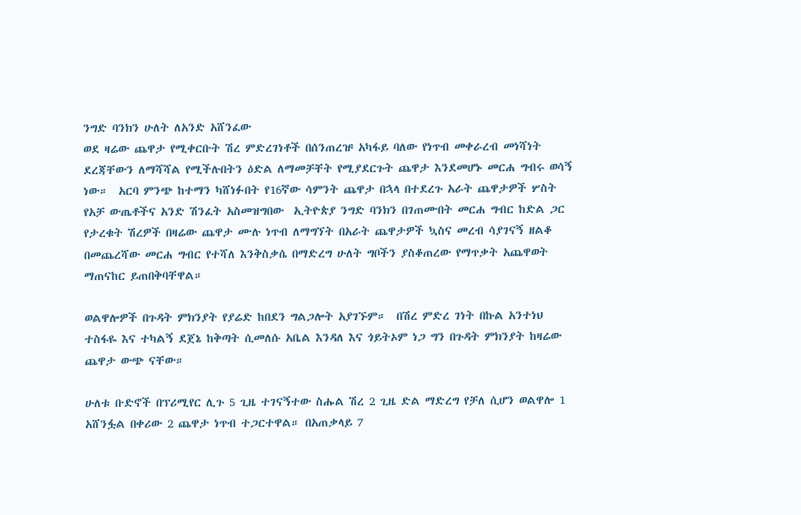ንግድ ባንክን ሁለት ለአንድ አሸንፈው
ወደ ዛሬው ጨዋታ የሚቀርቡት ሽረ ምድረገነቶች በሰንጠረዡ አካፋይ ባለው የነጥብ መቀራረብ መነሻነት ደረጃቸውን ለማሻሻል የሚችሉበትን ዕድል ለማመቻቸት የሚያደርጉት ጨዋታ እንደመሆኑ መርሐ ግብሩ ወሳኝ ነው።  አርባ ምንጭ ከተማን ካሸነፉበት የ16ኛው ሳምንት ጨዋታ በኋላ በተደረጉ አራት ጨዋታዎች ሦስት የአቻ ውጤቶችና አንድ ሽንፈት አስመዝግበው  ኢትዮጵያ ንግድ ባንክን በገጠሙበት መርሐ ግብር ከድል ጋር የታረቁት ሽረዎች በዛሬው ጨዋታ ሙሉ ነጥብ ለማግኘት በአራት ጨዋታዎች ኳስና መረብ ሳያገናኝ ዘልቆ በመጨረሻው መርሐ ግብር የተሻለ እንቅስቃሴ በማድረግ ሁለት ግቦችን ያስቆጠረው የማጥቃት አጨዋወት ማጠናከር ይጠበቅባቸዋል።

ወልዋሎዎች በጉዳት ምክንያት የያሬድ ከበደን ግልጋሎት አያገኙም።  በሽረ ምድረ ገነት በኩል አንተነህ ተስፋዬ እና ተካልኝ ደጀኔ ከቅጣት ሲመለሱ አቤል እንዳለ እና ጎይትኦም ነጋ ግን በጉዳት ምክንያት ከዛሬው ጨዋታ ውጭ ናቸው።

ሁለቱ ቡድኖች በፕሪሚየር ሊጉ 5 ጊዜ ተገናኝተው ስሑል ሽረ 2 ጊዜ ድል ማድረግ የቻለ ሲሆን ወልዋሎ 1 አሸንፏል በቀሪው 2 ጨዋታ ነጥብ ተጋርተዋል። በአጠቃላይ 7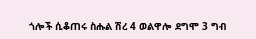ጎሎች ሲቆጠሩ ስሑል ሽረ 4 ወልዋሎ ደግሞ 3 ግብ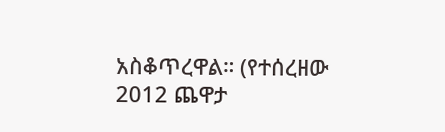አስቆጥረዋል። (የተሰረዘው 2012 ጨዋታ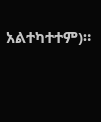አልተካተተም)።